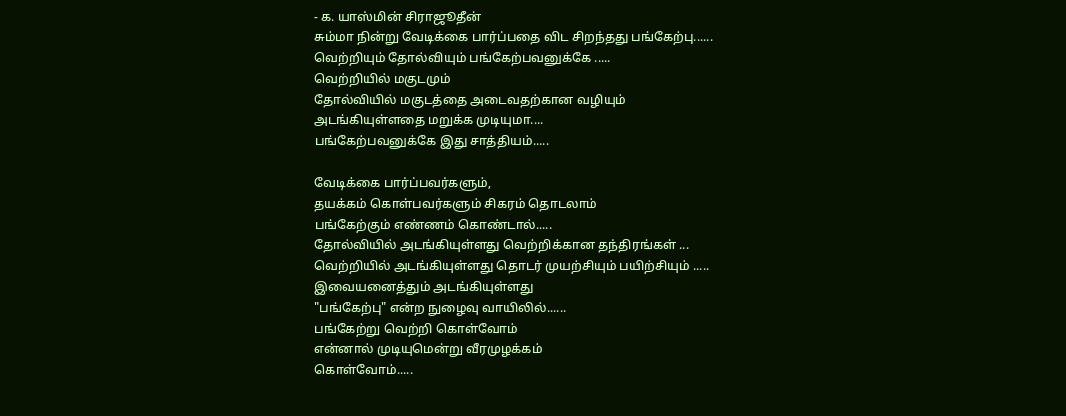- க. யாஸ்மின் சிராஜூதீன்
சும்மா நின்று வேடிக்கை பார்ப்பதை விட சிறந்தது பங்கேற்பு......
வெற்றியும் தோல்வியும் பங்கேற்பவனுக்கே .....
வெற்றியில் மகுடமும்
தோல்வியில் மகுடத்தை அடைவதற்கான வழியும்
அடங்கியுள்ளதை மறுக்க முடியுமா....
பங்கேற்பவனுக்கே இது சாத்தியம்.....

வேடிக்கை பார்ப்பவர்களும்,
தயக்கம் கொள்பவர்களும் சிகரம் தொடலாம்
பங்கேற்கும் எண்ணம் கொண்டால்.....
தோல்வியில் அடங்கியுள்ளது வெற்றிக்கான தந்திரங்கள் ...
வெற்றியில் அடங்கியுள்ளது தொடர் முயற்சியும் பயிற்சியும் .....
இவையனைத்தும் அடங்கியுள்ளது
"பங்கேற்பு" என்ற நுழைவு வாயிலில்......
பங்கேற்று வெற்றி கொள்வோம்
என்னால் முடியுமென்று வீரமுழக்கம்
கொள்வோம்.....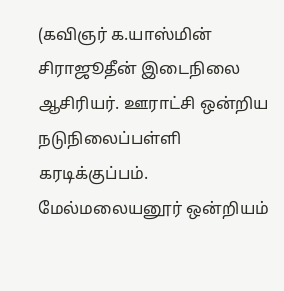(கவிஞர் க.யாஸ்மின் சிராஜூதீன் இடைநிலை ஆசிரியர். ஊராட்சி ஒன்றிய நடுநிலைப்பள்ளி கரடிக்குப்பம். மேல்மலையனூர் ஒன்றியம்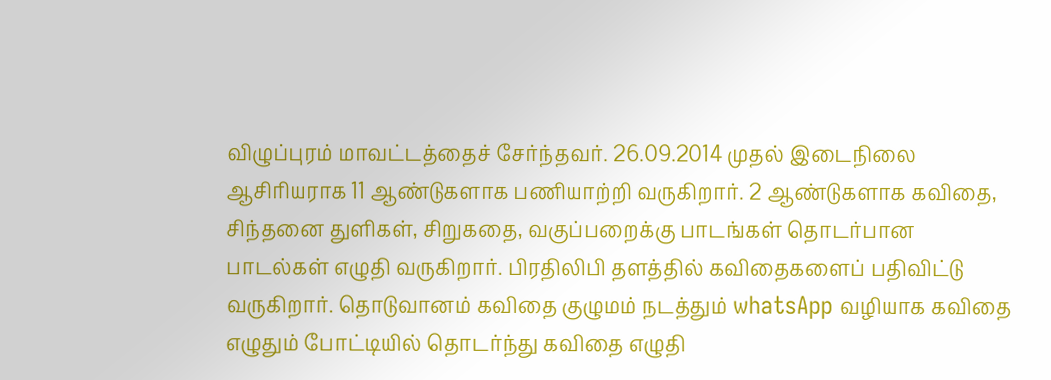விழுப்புரம் மாவட்டத்தைச் சேர்ந்தவர். 26.09.2014 முதல் இடைநிலை ஆசிரியராக 11 ஆண்டுகளாக பணியாற்றி வருகிறார். 2 ஆண்டுகளாக கவிதை, சிந்தனை துளிகள், சிறுகதை, வகுப்பறைக்கு பாடங்கள் தொடர்பான பாடல்கள் எழுதி வருகிறார். பிரதிலிபி தளத்தில் கவிதைகளைப் பதிவிட்டு வருகிறார். தொடுவானம் கவிதை குழுமம் நடத்தும் whatsApp வழியாக கவிதை எழுதும் போட்டியில் தொடர்ந்து கவிதை எழுதி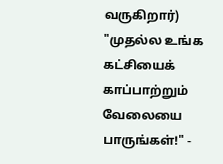வருகிறார்)
"முதல்ல உங்க கட்சியைக் காப்பாற்றும் வேலையை பாருங்கள்!" -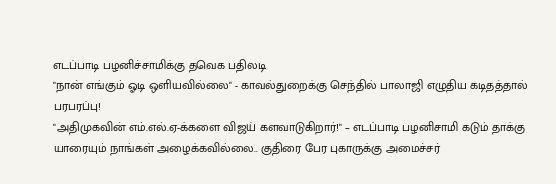எடப்பாடி பழனிச்சாமிக்கு தவெக பதிலடி
"நான் எங்கும் ஓடி ஒளியவில்லை" - காவல்துறைக்கு செந்தில் பாலாஜி எழுதிய கடிதத்தால் பரபரப்பு!
"அதிமுகவின் எம்.எல்.ஏ-க்களை விஜய் களவாடுகிறார்!" – எடப்பாடி பழனிசாமி கடும் தாக்கு
யாரையும் நாங்கள் அழைக்கவில்லை.. குதிரை பேர புகாருக்கு அமைச்சர்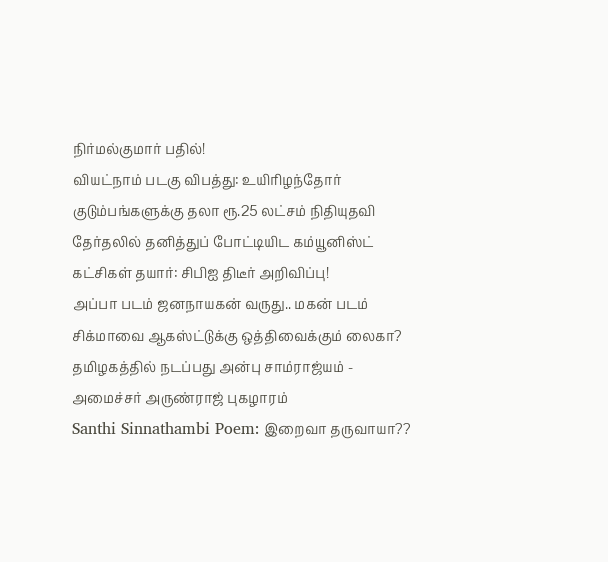நிர்மல்குமார் பதில்!
வியட்நாம் படகு விபத்து: உயிரிழந்தோர் குடும்பங்களுக்கு தலா ரூ.25 லட்சம் நிதியுதவி
தேர்தலில் தனித்துப் போட்டியிட கம்யூனிஸ்ட் கட்சிகள் தயார்: சிபிஐ திடீர் அறிவிப்பு!
அப்பா படம் ஜனநாயகன் வருது.. மகன் படம் சிக்மாவை ஆகஸ்ட்டுக்கு ஒத்திவைக்கும் லைகா?
தமிழகத்தில் நடப்பது அன்பு சாம்ராஜ்யம் - அமைச்சர் அருண்ராஜ் புகழாரம்
Santhi Sinnathambi Poem: இறைவா தருவாயா??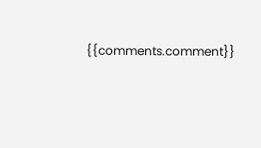{{comments.comment}}